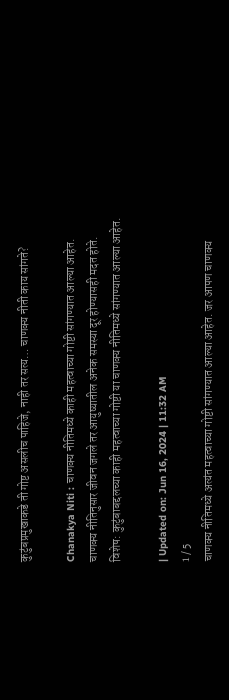कुटुंबप्रमुखाकडे ती गोष्ट असलीच पाहिजे, नाही तर सत्य… चाणक्य नीती काय सांगते?

Chanakya Niti : चाणक्य नीतिमध्ये काही महत्वाच्या गोष्टी सांगण्यात आल्या आहेत. चाणक्य नीतिनुसार जीवन जगले तर आयुष्यातील अनेक समस्या दूर होण्यासही मदत होते. विशेष: कुटुंबाबद्दलच्या काही महत्वाच्या गोष्टी या चाणक्य नीतिमध्ये सांगण्यात आल्या आहेत.

| Updated on: Jun 16, 2024 | 11:32 AM
1 / 5
चाणक्य नीतिमध्ये अत्यंत महत्वाच्या गोष्टी सांगण्यात आल्या आहेत. जर आपण चाणक्य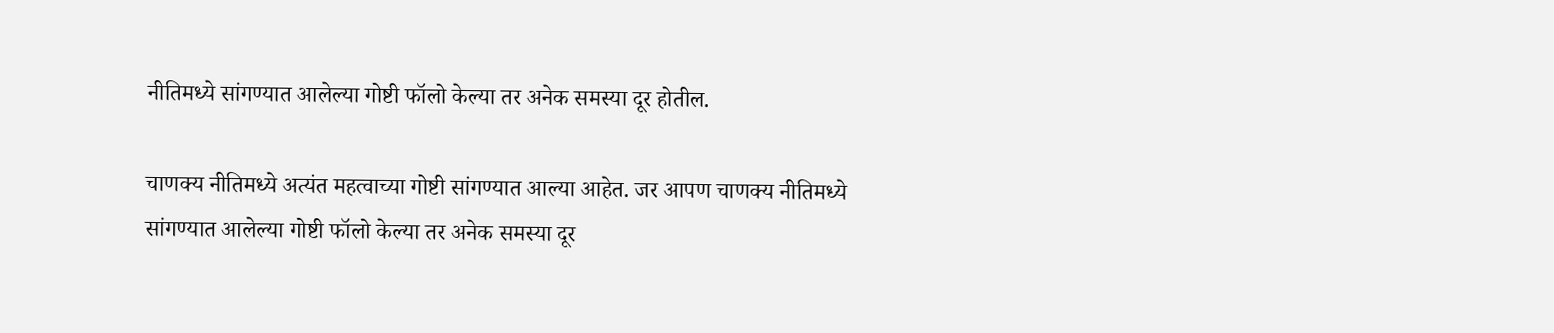नीतिमध्ये सांगण्यात आलेल्या गोष्टी फॉलो केल्या तर अनेक समस्या दूर होतील.

चाणक्य नीतिमध्ये अत्यंत महत्वाच्या गोष्टी सांगण्यात आल्या आहेत. जर आपण चाणक्य नीतिमध्ये सांगण्यात आलेल्या गोष्टी फॉलो केल्या तर अनेक समस्या दूर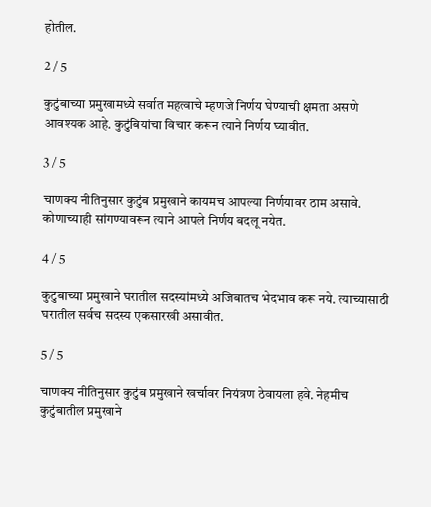होतील.

2 / 5

कुटुंबाच्या प्रमुखामध्ये सर्वात महत्वाचे म्हणजे निर्णय घेण्याची क्षमता असणे आवश्यक आहे. कुटुंबियांचा विचार करून त्याने निर्णय घ्यावीत.

3 / 5

चाणक्य नीतिनुसार कुटुंब प्रमुखाने कायमच आपल्या निर्णयावर ठाम असावे. कोणाच्याही सांगण्यावरून त्याने आपले निर्णय बदलू नयेत.

4 / 5

कुटुबाच्या प्रमुखाने घरातील सदस्यांमध्ये अजिबातच भेदभाव करू नये. त्याच्यासाठी घरातील सर्वच सदस्य एकसारखी असावीत.

5 / 5

चाणक्य नीतिनुसार कुटुंब प्रमुखाने खर्चावर नियंत्रण ठेवायला हवे. नेहमीच कुटुंबातील प्रमुखाने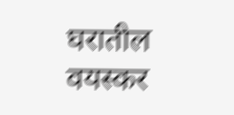घरातील वयस्कर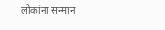लोकांना सन्मान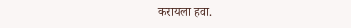करायला हवा.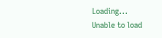Loading...
Unable to load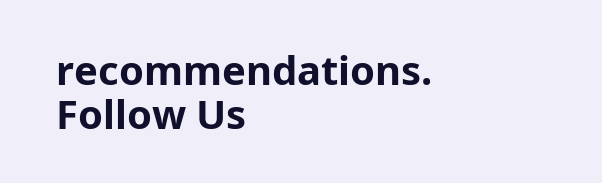recommendations.
Follow Us